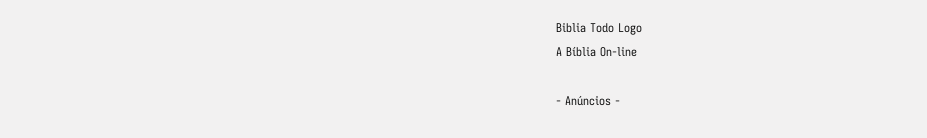Biblia Todo Logo
A Bíblia On-line

- Anúncios -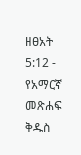ዘፀአት 5:12 - የአማርኛ መጽሐፍ ቅዱስ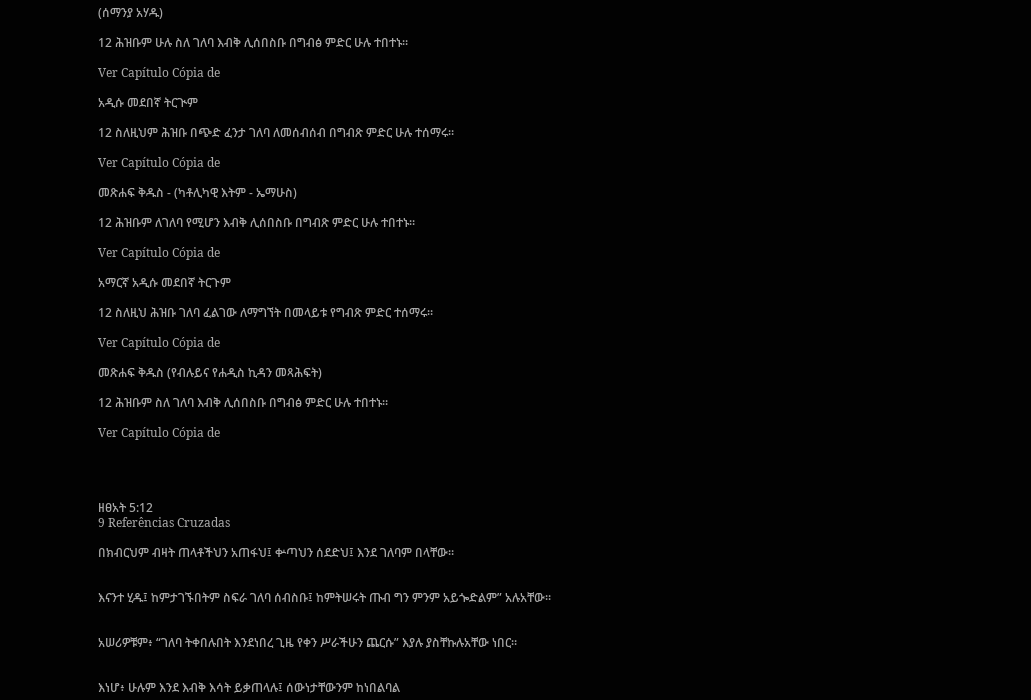(ሰማንያ አሃዱ)

12 ሕዝቡም ሁሉ ስለ ገለባ እብቅ ሊሰበስቡ በግብፅ ምድር ሁሉ ተበተኑ።

Ver Capítulo Cópia de

አዲሱ መደበኛ ትርጒም

12 ስለዚህም ሕዝቡ በጭድ ፈንታ ገለባ ለመሰብሰብ በግብጽ ምድር ሁሉ ተሰማሩ።

Ver Capítulo Cópia de

መጽሐፍ ቅዱስ - (ካቶሊካዊ እትም - ኤማሁስ)

12 ሕዝቡም ለገለባ የሚሆን እብቅ ሊሰበስቡ በግብጽ ምድር ሁሉ ተበተኑ።

Ver Capítulo Cópia de

አማርኛ አዲሱ መደበኛ ትርጉም

12 ስለዚህ ሕዝቡ ገለባ ፈልገው ለማግኘት በመላይቱ የግብጽ ምድር ተሰማሩ።

Ver Capítulo Cópia de

መጽሐፍ ቅዱስ (የብሉይና የሐዲስ ኪዳን መጻሕፍት)

12 ሕዝቡም ስለ ገለባ እብቅ ሊሰበስቡ በግብፅ ምድር ሁሉ ተበተኑ።

Ver Capítulo Cópia de




ዘፀአት 5:12
9 Referências Cruzadas

በክብርህም ብዛት ጠላቶችህን አጠፋህ፤ ቍጣህን ሰደድህ፤ እንደ ገለባም በላቸው።


እናንተ ሂዱ፤ ከምታገኙበትም ስፍራ ገለባ ሰብስቡ፤ ከምትሠሩት ጡብ ግን ምንም አይጐድልም” አሉአቸው።


አሠሪዎቹም፥ “ገለባ ትቀበሉበት እንደነበረ ጊዜ የቀን ሥራችሁን ጨርሱ” እያሉ ያስቸኩሉአቸው ነበር።


እነሆ፥ ሁሉም እንደ እብቅ እሳት ይቃጠላሉ፤ ሰውነታቸውንም ከነበልባል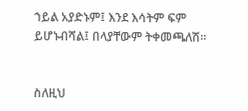ኀይል አያድኑም፤ እንደ እሳትም ፍም ይሆኑብሻል፤ በላያቸውም ትቀመጫለሽ።


ስለዚህ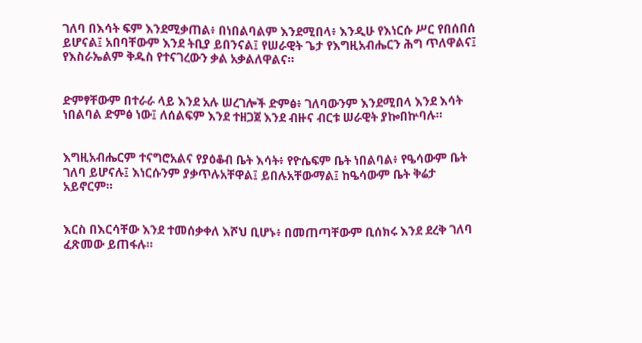ገለባ በእሳት ፍም እንደሚቃጠል፥ በነበልባልም እንደሚበላ፥ እንዲሁ የእነርሱ ሥር የበሰበሰ ይሆናል፤ አበባቸውም እንደ ትቢያ ይበንናል፤ የሠራዊት ጌታ የእግዚአብሔርን ሕግ ጥለዋልና፤ የእስራኤልም ቅዱስ የተናገረውን ቃል አቃልለዋልና።


ድምፃቸውም በተራራ ላይ እንደ አሉ ሠረገሎች ድምፅ፥ ገለባውንም እንደሚበላ እንደ እሳት ነበልባል ድምፅ ነው፤ ለሰልፍም እንደ ተዘጋጀ እንደ ብዙና ብርቱ ሠራዊት ያኰበኵባሉ።


እግዚአብሔርም ተናግሮአልና የያዕቆብ ቤት እሳት፥ የዮሴፍም ቤት ነበልባል፥ የዔሳውም ቤት ገለባ ይሆናሉ፤ እነርሱንም ያቃጥሉአቸዋል፤ ይበሉአቸውማል፤ ከዔሳውም ቤት ቅሬታ አይኖርም።


እርስ በእርሳቸው እንደ ተመሰቃቀለ እሾህ ቢሆኑ፥ በመጠጣቸውም ቢሰክሩ እንደ ደረቅ ገለባ ፈጽመው ይጠፋሉ።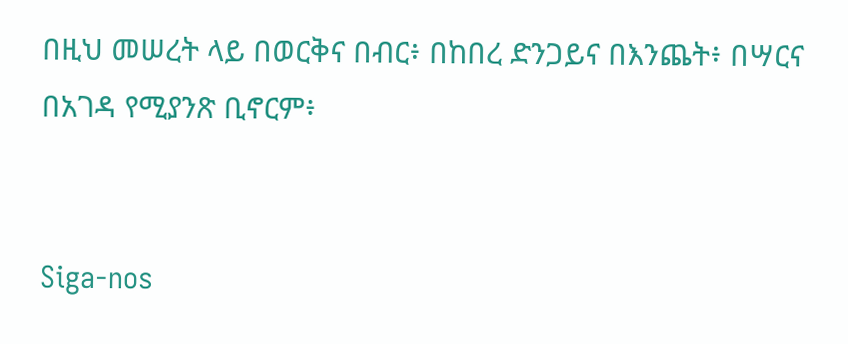በዚህ መሠረት ላይ በወርቅና በብር፥ በከበረ ድንጋይና በእንጨት፥ በሣርና በአገዳ የሚያንጽ ቢኖርም፥


Siga-nos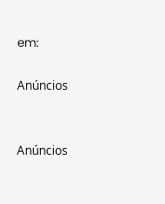em:

Anúncios


Anúncios